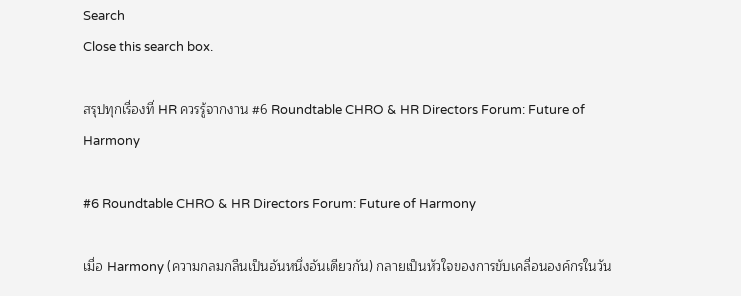Search
Close this search box.

สรุปทุกเรื่องที่ HR ควรรู้จากงาน #6 Roundtable CHRO & HR Directors Forum: Future of Harmony

#6 Roundtable CHRO & HR Directors Forum: Future of Harmony

เมื่อ Harmony (ความกลมกลืนเป็นอันหนึ่งอันเดียวกัน) กลายเป็นหัวใจของการขับเคลื่อนองค์กรในวัน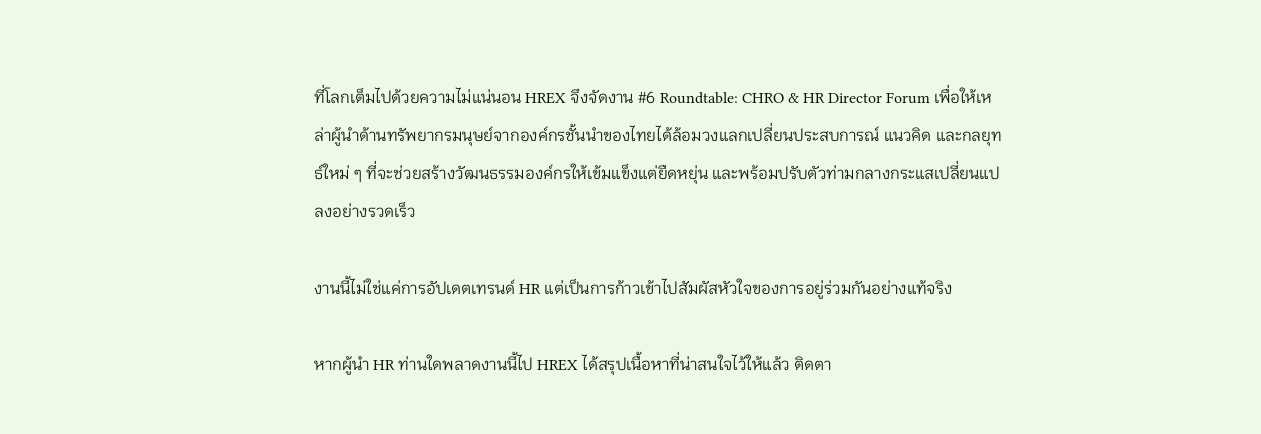ที่โลกเต็มไปด้วยความไม่แน่นอน HREX จึงจัดงาน #6 Roundtable: CHRO & HR Director Forum เพื่อให้เหล่าผู้นำด้านทรัพยากรมนุษย์จากองค์กรชั้นนำของไทยได้ล้อมวงแลกเปลี่ยนประสบการณ์ แนวคิด และกลยุทธ์ใหม่ ๆ ที่จะช่วยสร้างวัฒนธรรมองค์กรให้เข้มแข็งแต่ยืดหยุ่น และพร้อมปรับตัวท่ามกลางกระแสเปลี่ยนแปลงอย่างรวดเร็ว

งานนี้ไม่ใช่แค่การอัปเดตเทรนด์ HR แต่เป็นการก้าวเข้าไปสัมผัสหัวใจของการอยู่ร่วมกันอย่างแท้จริง

หากผู้นำ HR ท่านใดพลาดงานนี้ไป HREX ได้สรุปเนื้อหาที่น่าสนใจไว้ให้แล้ว ติดตา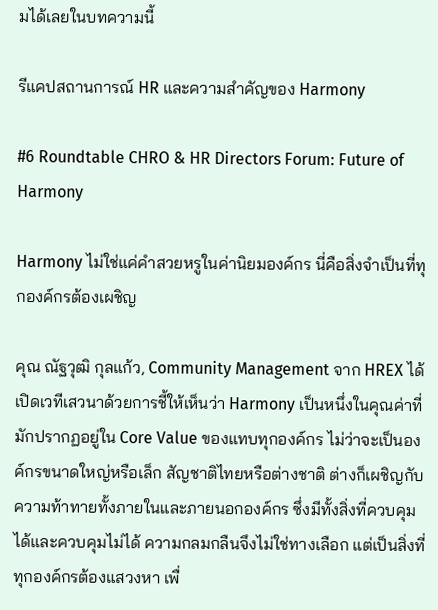มได้เลยในบทความนี้

รีแคปสถานการณ์ HR และความสำคัญของ Harmony

#6 Roundtable CHRO & HR Directors Forum: Future of Harmony

Harmony ไม่ใช่แค่คำสวยหรูในค่านิยมองค์กร นี่คือสิ่งจำเป็นที่ทุกองค์กรต้องเผชิญ

คุณ ณัฐวุฒิ กุลแก้ว, Community Management จาก HREX ได้เปิดเวทีเสวนาด้วยการชี้ให้เห็นว่า Harmony เป็นหนึ่งในคุณค่าที่มักปรากฏอยู่ใน Core Value ของแทบทุกองค์กร ไม่ว่าจะเป็นองค์กรขนาดใหญ่หรือเล็ก สัญชาติไทยหรือต่างชาติ ต่างก็เผชิญกับความท้าทายทั้งภายในและภายนอกองค์กร ซึ่งมีทั้งสิ่งที่ควบคุมได้และควบคุมไม่ได้ ความกลมกลืนจึงไม่ใช่ทางเลือก แต่เป็นสิ่งที่ทุกองค์กรต้องแสวงหา เพื่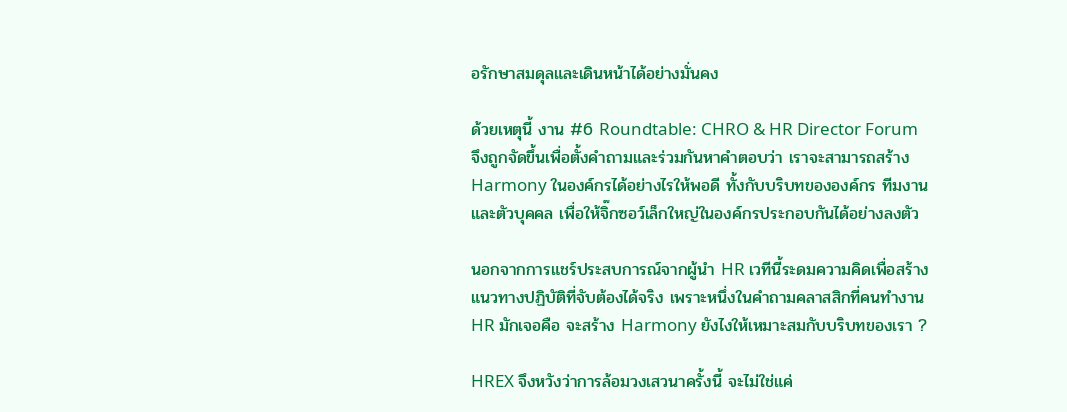อรักษาสมดุลและเดินหน้าได้อย่างมั่นคง

ด้วยเหตุนี้ งาน #6 Roundtable: CHRO & HR Director Forum จึงถูกจัดขึ้นเพื่อตั้งคำถามและร่วมกันหาคำตอบว่า เราจะสามารถสร้าง Harmony ในองค์กรได้อย่างไรให้พอดี ทั้งกับบริบทขององค์กร ทีมงาน และตัวบุคคล เพื่อให้จิ๊กซอว์เล็กใหญ่ในองค์กรประกอบกันได้อย่างลงตัว

นอกจากการแชร์ประสบการณ์จากผู้นำ HR เวทีนี้ระดมความคิดเพื่อสร้างแนวทางปฏิบัติที่จับต้องได้จริง เพราะหนึ่งในคำถามคลาสสิกที่คนทำงาน HR มักเจอคือ จะสร้าง Harmony ยังไงให้เหมาะสมกับบริบทของเรา ?

HREX จึงหวังว่าการล้อมวงเสวนาครั้งนี้ จะไม่ใช่แค่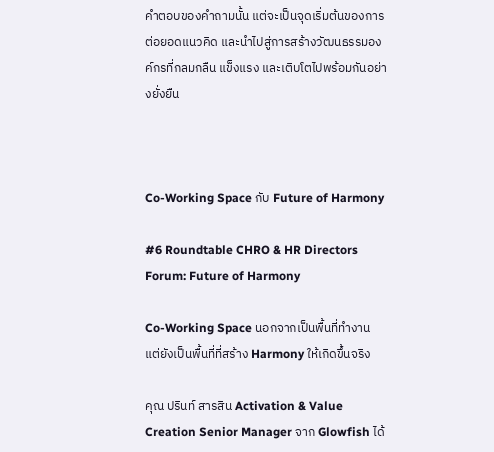คำตอบของคำถามนั้น แต่จะเป็นจุดเริ่มต้นของการต่อยอดแนวคิด และนำไปสู่การสร้างวัฒนธรรมองค์กรที่กลมกลืน แข็งแรง และเติบโตไปพร้อมกันอย่างยั่งยืน



Co-Working Space กับ Future of Harmony

#6 Roundtable CHRO & HR Directors Forum: Future of Harmony

Co-Working Space นอกจากเป็นพื้นที่ทำงาน แต่ยังเป็นพื้นที่ที่สร้าง Harmony ให้เกิดขึ้นจริง

คุณ ปรินท์ สารสิน Activation & Value Creation Senior Manager จาก Glowfish ได้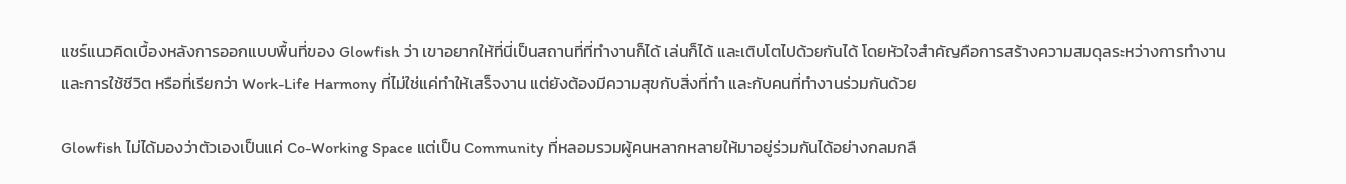แชร์แนวคิดเบื้องหลังการออกแบบพื้นที่ของ Glowfish ว่า เขาอยากให้ที่นี่เป็นสถานที่ที่ทำงานก็ได้ เล่นก็ได้ และเติบโตไปด้วยกันได้ โดยหัวใจสำคัญคือการสร้างความสมดุลระหว่างการทำงานและการใช้ชีวิต หรือที่เรียกว่า Work-Life Harmony ที่ไม่ใช่แค่ทำให้เสร็จงาน แต่ยังต้องมีความสุขกับสิ่งที่ทำ และกับคนที่ทำงานร่วมกันด้วย

Glowfish ไม่ได้มองว่าตัวเองเป็นแค่ Co-Working Space แต่เป็น Community ที่หลอมรวมผู้คนหลากหลายให้มาอยู่ร่วมกันได้อย่างกลมกลื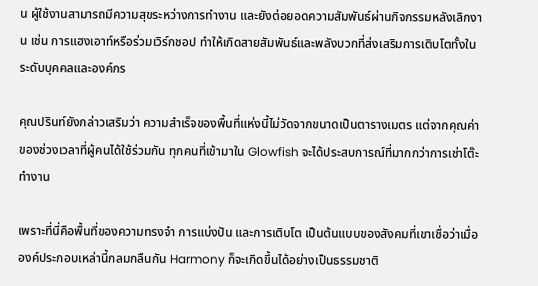น ผู้ใช้งานสามารถมีความสุขระหว่างการทำงาน และยังต่อยอดความสัมพันธ์ผ่านกิจกรรมหลังเลิกงาน เช่น การแฮงเอาท์หรือร่วมเวิร์กชอป ทำให้เกิดสายสัมพันธ์และพลังบวกที่ส่งเสริมการเติบโตทั้งในระดับบุคคลและองค์กร

คุณปรินท์ยังกล่าวเสริมว่า ความสำเร็จของพื้นที่แห่งนี้ไม่วัดจากขนาดเป็นตารางเมตร แต่จากคุณค่าของช่วงเวลาที่ผู้คนได้ใช้ร่วมกัน ทุกคนที่เข้ามาใน Glowfish จะได้ประสบการณ์ที่มากกว่าการเช่าโต๊ะทำงาน

เพราะที่นี่คือพื้นที่ของความทรงจำ การแบ่งปัน และการเติบโต เป็นต้นแบบของสังคมที่เขาเชื่อว่าเมื่อองค์ประกอบเหล่านี้กลมกลืนกัน Harmony ก็จะเกิดขึ้นได้อย่างเป็นธรรมชาติ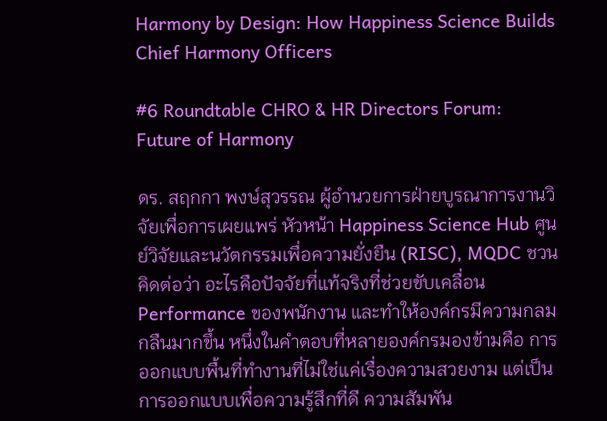Harmony by Design: How Happiness Science Builds Chief Harmony Officers

#6 Roundtable CHRO & HR Directors Forum: Future of Harmony

ดร. สฤกกา พงษ์สุวรรณ ผู้อำนวยการฝ่ายบูรณาการงานวิจัยเพื่อการเผยแพร่ หัวหน้า Happiness Science Hub ศูนย์วิจัยและนวัตกรรมเพื่อความยั่งยืน (RISC), MQDC ชวนคิดต่อว่า อะไรคือปัจจัยที่แท้จริงที่ช่วยขับเคลื่อน Performance ของพนักงาน และทำให้องค์กรมีความกลมกลืนมากขึ้น หนึ่งในคำตอบที่หลายองค์กรมองข้ามคือ การออกแบบพื้นที่ทำงานที่ไม่ใช่แค่เรื่องความสวยงาม แต่เป็นการออกแบบเพื่อความรู้สึกที่ดี ความสัมพัน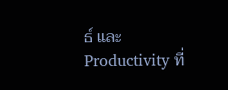ธ์ และ Productivity ที่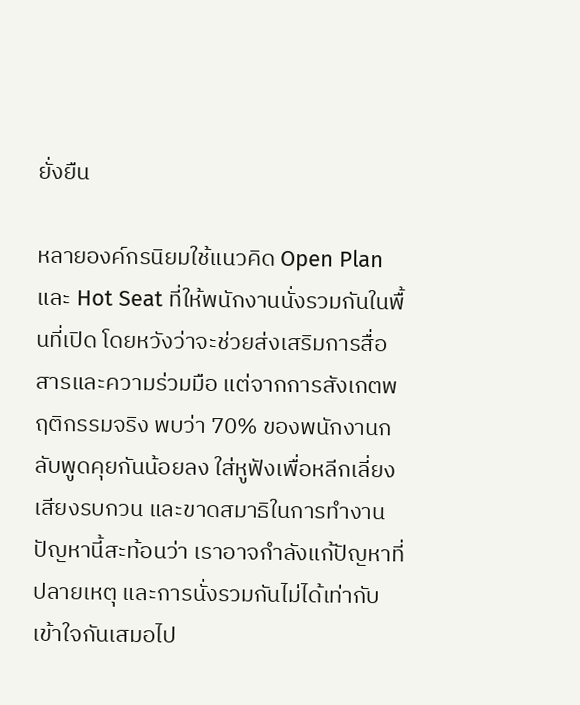ยั่งยืน

หลายองค์กรนิยมใช้แนวคิด Open Plan และ Hot Seat ที่ให้พนักงานนั่งรวมกันในพื้นที่เปิด โดยหวังว่าจะช่วยส่งเสริมการสื่อสารและความร่วมมือ แต่จากการสังเกตพฤติกรรมจริง พบว่า 70% ของพนักงานกลับพูดคุยกันน้อยลง ใส่หูฟังเพื่อหลีกเลี่ยงเสียงรบกวน และขาดสมาธิในการทำงาน ปัญหานี้สะท้อนว่า เราอาจกำลังแก้ปัญหาที่ปลายเหตุ และการนั่งรวมกันไม่ได้เท่ากับเข้าใจกันเสมอไป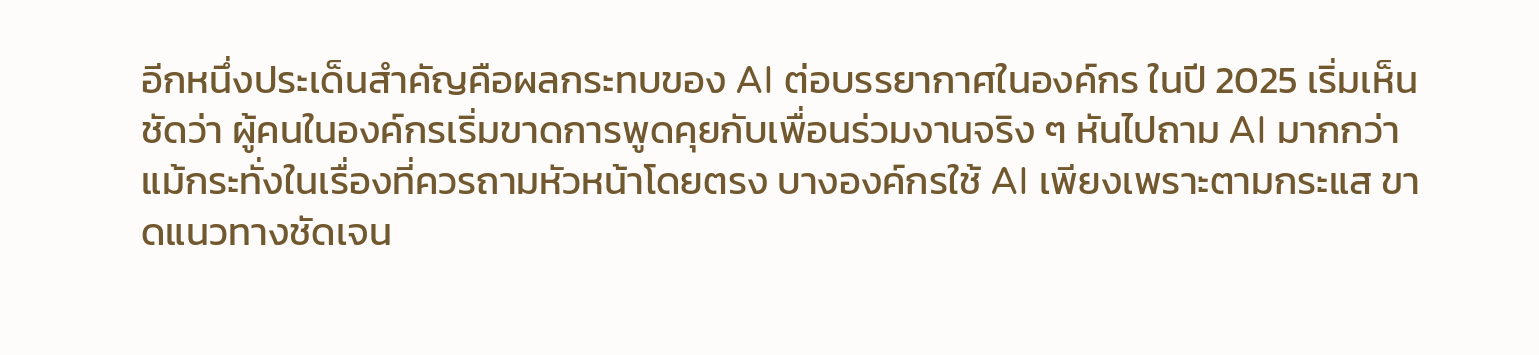อีกหนึ่งประเด็นสำคัญคือผลกระทบของ AI ต่อบรรยากาศในองค์กร ในปี 2025 เริ่มเห็นชัดว่า ผู้คนในองค์กรเริ่มขาดการพูดคุยกับเพื่อนร่วมงานจริง ๆ หันไปถาม AI มากกว่า แม้กระทั่งในเรื่องที่ควรถามหัวหน้าโดยตรง บางองค์กรใช้ AI เพียงเพราะตามกระแส ขาดแนวทางชัดเจน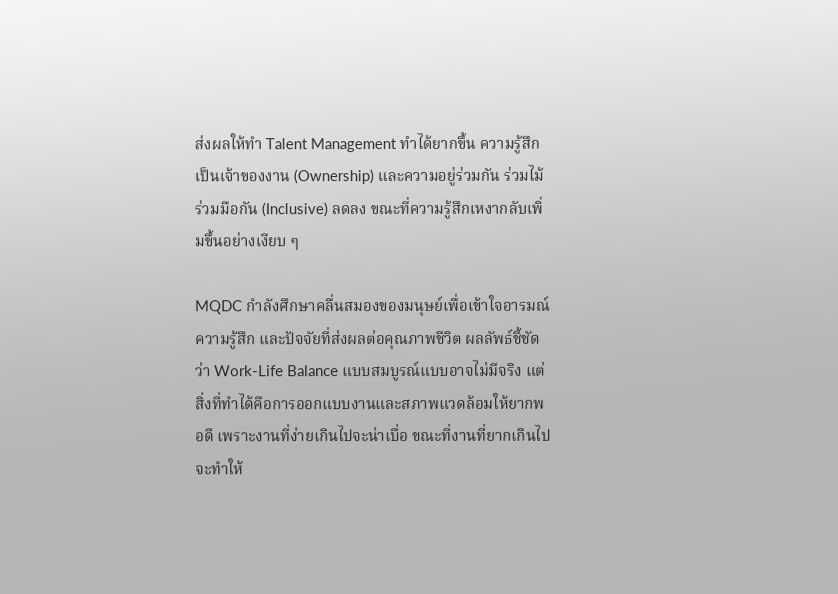ส่งผลให้ทำ Talent Management ทำได้ยากขึ้น ความรู้สึกเป็นเจ้าของงาน (Ownership) และความอยู่ร่วมกัน ร่วมไม้ร่วมมือกัน (Inclusive) ลดลง ขณะที่ความรู้สึกเหงากลับเพิ่มขึ้นอย่างเงียบ ๆ

MQDC กำลังศึกษาคลื่นสมองของมนุษย์เพื่อเข้าใจอารมณ์ ความรู้สึก และปัจจัยที่ส่งผลต่อคุณภาพชีวิต ผลลัพธ์ชี้ชัดว่า Work-Life Balance แบบสมบูรณ์แบบอาจไม่มีจริง แต่สิ่งที่ทำได้คือการออกแบบงานและสภาพแวดล้อมให้ยากพอดี เพราะงานที่ง่ายเกินไปจะน่าเบื่อ ขณะที่งานที่ยากเกินไปจะทำให้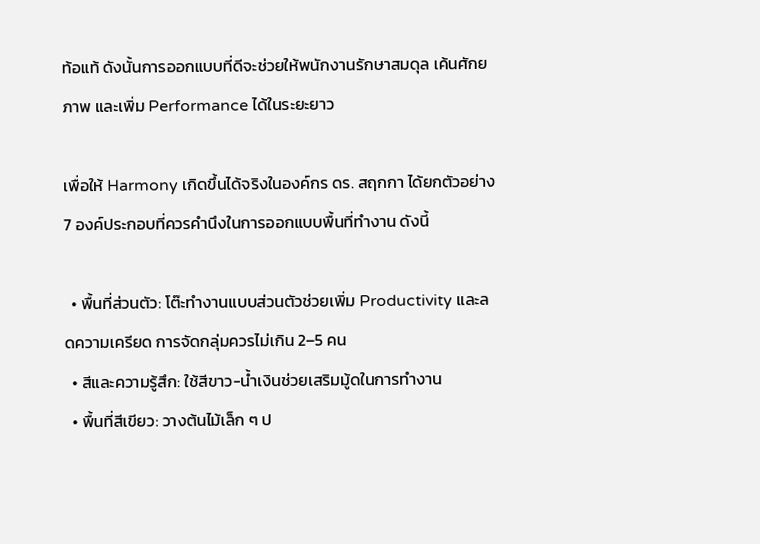ท้อแท้ ดังนั้นการออกแบบที่ดีจะช่วยให้พนักงานรักษาสมดุล เค้นศักยภาพ และเพิ่ม Performance ได้ในระยะยาว

เพื่อให้ Harmony เกิดขึ้นได้จริงในองค์กร ดร. สฤกกา ได้ยกตัวอย่าง 7 องค์ประกอบที่ควรคำนึงในการออกแบบพื้นที่ทำงาน ดังนี้

  • พื้นที่ส่วนตัว: โต๊ะทำงานแบบส่วนตัวช่วยเพิ่ม Productivity และลดความเครียด การจัดกลุ่มควรไม่เกิน 2–5 คน
  • สีและความรู้สึก: ใช้สีขาว-น้ำเงินช่วยเสริมมู้ดในการทำงาน
  • พื้นที่สีเขียว: วางต้นไม้เล็ก ๆ ป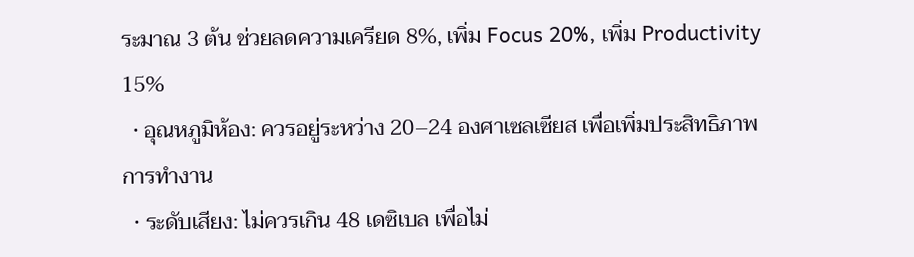ระมาณ 3 ต้น ช่วยลดความเครียด 8%, เพิ่ม Focus 20%, เพิ่ม Productivity 15%
  • อุณหภูมิห้อง: ควรอยู่ระหว่าง 20–24 องศาเซลเซียส เพื่อเพิ่มประสิทธิภาพการทำงาน
  • ระดับเสียง: ไม่ควรเกิน 48 เดซิเบล เพื่อไม่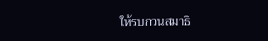ให้รบกวนสมาธิ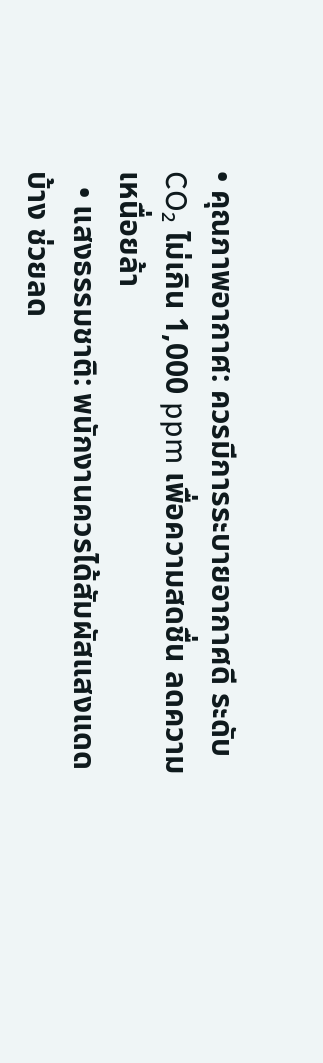• คุณภาพอากาศ: ควรมีการระบายอากาศดี ระดับ CO₂ ไม่เกิน 1,000 ppm เพื่อความสดชื่น ลดความเหนื่อยล้า
  • แสงธรรมชาติ: พนักงานควรได้สัมผัสแสงแดดบ้าง ช่วยลด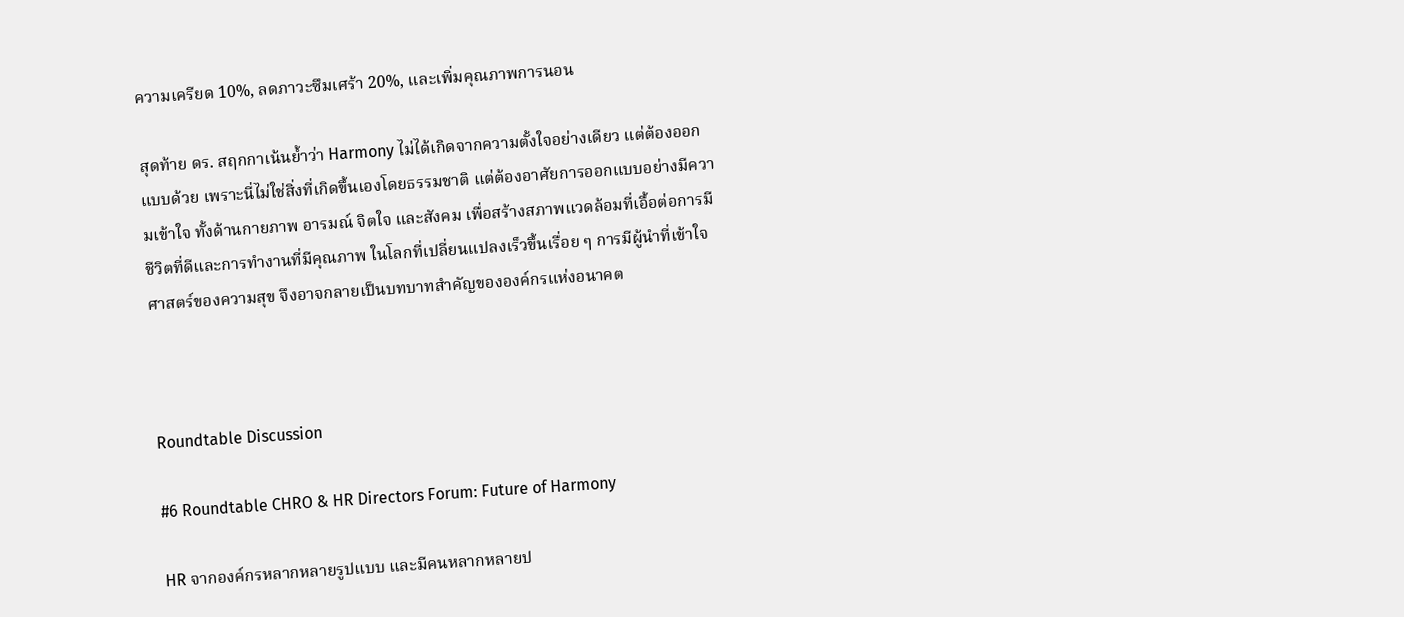ความเครียด 10%, ลดภาวะซึมเศร้า 20%, และเพิ่มคุณภาพการนอน

สุดท้าย ดร. สฤกกาเน้นย้ำว่า Harmony ไม่ได้เกิดจากความตั้งใจอย่างเดียว แต่ต้องออกแบบด้วย เพราะนี่ไม่ใช่สิ่งที่เกิดขึ้นเองโดยธรรมชาติ แต่ต้องอาศัยการออกแบบอย่างมีความเข้าใจ ทั้งด้านกายภาพ อารมณ์ จิตใจ และสังคม เพื่อสร้างสภาพแวดล้อมที่เอื้อต่อการมีชีวิตที่ดีและการทำงานที่มีคุณภาพ ในโลกที่เปลี่ยนแปลงเร็วขึ้นเรื่อย ๆ การมีผู้นำที่เข้าใจศาสตร์ของความสุข จึงอาจกลายเป็นบทบาทสำคัญขององค์กรแห่งอนาคต



Roundtable Discussion

#6 Roundtable CHRO & HR Directors Forum: Future of Harmony

HR จากองค์กรหลากหลายรูปแบบ และมีคนหลากหลายป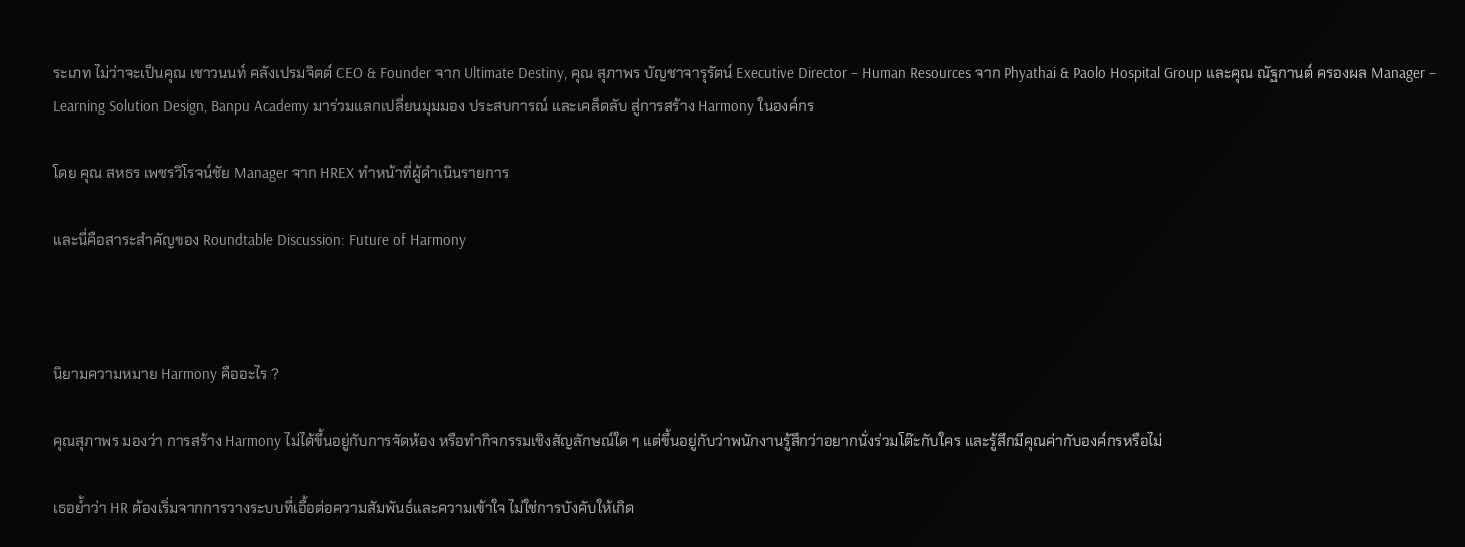ระเภท ไม่ว่าจะเป็นคุณ เชาวนนท์ คลังเปรมจิตต์ CEO & Founder จาก Ultimate Destiny, คุณ สุภาพร บัญชาจารุรัตน์ Executive Director – Human Resources จาก Phyathai & Paolo Hospital Group และคุณ ณัฐกานต์ ครองผล Manager – Learning Solution Design, Banpu Academy มาร่วมแลกเปลี่ยนมุมมอง ประสบการณ์ และเคล็ดลับ สู่การสร้าง Harmony ในองค์กร

โดย คุณ สหธร เพชรวิโรจน์ชัย Manager จาก HREX ทำหน้าที่ผู้ดำเนินรายการ

และนี่คือสาระสำคัญของ Roundtable Discussion: Future of Harmony



นิยามความหมาย Harmony คืออะไร ?

คุณสุภาพร มองว่า การสร้าง Harmony ไม่ได้ขึ้นอยู่กับการจัดห้อง หรือทำกิจกรรมเชิงสัญลักษณ์ใด ๆ แต่ขึ้นอยู่กับว่าพนักงานรู้สึกว่าอยากนั่งร่วมโต๊ะกับใคร และรู้สึกมีคุณค่ากับองค์กรหรือไม่

เธอย้ำว่า HR ต้องเริ่มจากการวางระบบที่เอื้อต่อความสัมพันธ์และความเข้าใจ ไม่ใช่การบังคับให้เกิด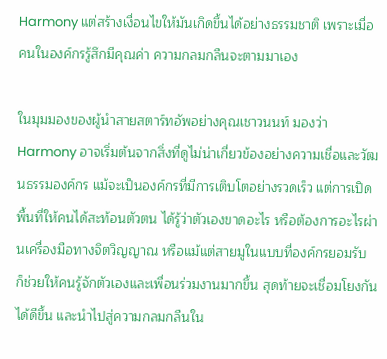Harmony แต่สร้างเงื่อนไขให้มันเกิดขึ้นได้อย่างธรรมชาติ เพราะเมื่อคนในองค์กรรู้สึกมีคุณค่า ความกลมกลืนจะตามมาเอง

ในมุมมองของผู้นำสายสตาร์ทอัพอย่างคุณเชาวนนท์ มองว่า Harmony อาจเริ่มต้นจากสิ่งที่ดูไม่น่าเกี่ยวข้องอย่างความเชื่อและวัฒนธรรมองค์กร แม้จะเป็นองค์กรที่มีการเติบโตอย่างรวดเร็ว แต่การเปิดพื้นที่ให้คนได้สะท้อนตัวตน ได้รู้ว่าตัวเองขาดอะไร หรือต้องการอะไรผ่านเครื่องมือทางจิตวิญญาณ หรือแม้แต่สายมูในแบบที่องค์กรยอมรับ ก็ช่วยให้คนรู้จักตัวเองและเพื่อนร่วมงานมากขึ้น สุดท้ายจะเชื่อมโยงกันได้ดีขึ้น และนำไปสู่ความกลมกลืนใน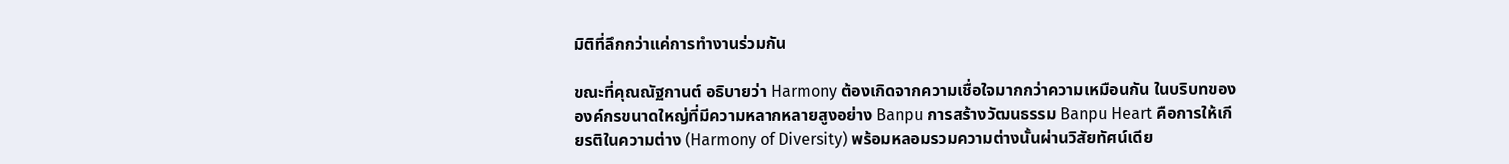มิติที่ลึกกว่าแค่การทำงานร่วมกัน

ขณะที่คุณณัฐกานต์ อธิบายว่า Harmony ต้องเกิดจากความเชื่อใจมากกว่าความเหมือนกัน ในบริบทขององค์กรขนาดใหญ่ที่มีความหลากหลายสูงอย่าง Banpu การสร้างวัฒนธรรม Banpu Heart คือการให้เกียรติในความต่าง (Harmony of Diversity) พร้อมหลอมรวมความต่างนั้นผ่านวิสัยทัศน์เดีย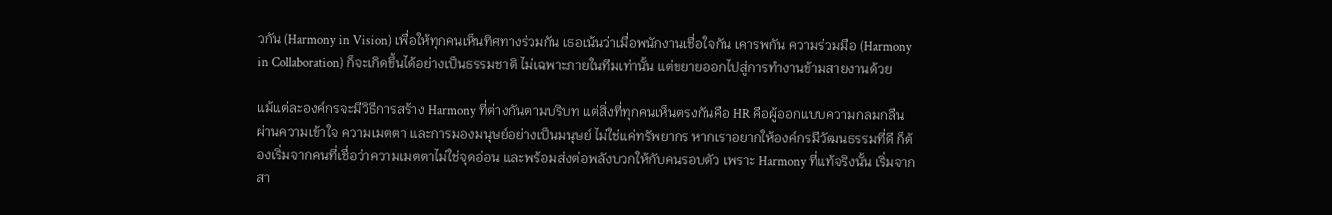วกัน (Harmony in Vision) เพื่อให้ทุกคนเห็นทิศทางร่วมกัน เธอเน้นว่าเมื่อพนักงานเชื่อใจกัน เคารพกัน ความร่วมมือ (Harmony in Collaboration) ก็จะเกิดขึ้นได้อย่างเป็นธรรมชาติ ไม่เฉพาะภายในทีมเท่านั้น แต่ขยายออกไปสู่การทำงานข้ามสายงานด้วย

แม้แต่ละองค์กรจะมีวิธีการสร้าง Harmony ที่ต่างกันตามบริบท แต่สิ่งที่ทุกคนเห็นตรงกันคือ HR คือผู้ออกแบบความกลมกลืนผ่านความเข้าใจ ความเมตตา และการมองมนุษย์อย่างเป็นมนุษย์ ไม่ใช่แค่ทรัพยากร หากเราอยากให้องค์กรมีวัฒนธรรมที่ดี ก็ต้องเริ่มจากคนที่เชื่อว่าความเมตตาไม่ใช่จุดอ่อน และพร้อมส่งต่อพลังบวกให้กับคนรอบตัว เพราะ Harmony ที่แท้จริงนั้น เริ่มจากสา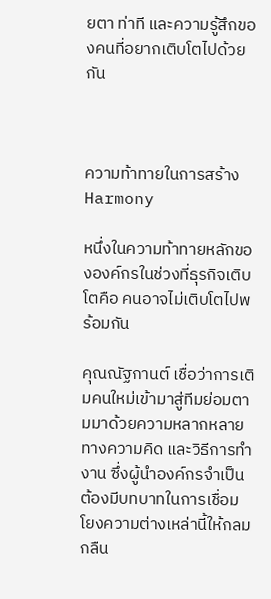ยตา ท่าที และความรู้สึกของคนที่อยากเติบโตไปด้วยกัน



ความท้าทายในการสร้าง Harmony

หนึ่งในความท้าทายหลักขององค์กรในช่วงที่ธุรกิจเติบโตคือ คนอาจไม่เติบโตไปพร้อมกัน

คุณณัฐกานต์ เชื่อว่าการเติมคนใหม่เข้ามาสู่ทีมย่อมตามมาด้วยความหลากหลายทางความคิด และวิธีการทำงาน ซึ่งผู้นำองค์กรจำเป็นต้องมีบทบาทในการเชื่อมโยงความต่างเหล่านี้ให้กลมกลืน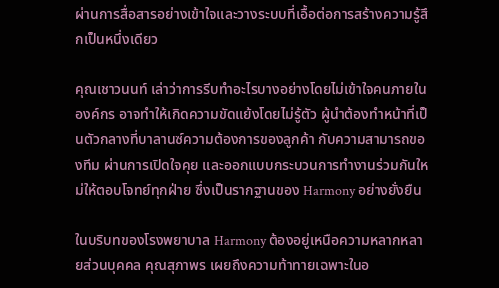ผ่านการสื่อสารอย่างเข้าใจและวางระบบที่เอื้อต่อการสร้างความรู้สึกเป็นหนึ่งเดียว

คุณเชาวนนท์ เล่าว่าการรีบทำอะไรบางอย่างโดยไม่เข้าใจคนภายในองค์กร อาจทำให้เกิดความขัดแย้งโดยไม่รู้ตัว ผู้นำต้องทำหน้าที่เป็นตัวกลางที่บาลานซ์ความต้องการของลูกค้า กับความสามารถของทีม ผ่านการเปิดใจคุย และออกแบบกระบวนการทำงานร่วมกันใหม่ให้ตอบโจทย์ทุกฝ่าย ซึ่งเป็นรากฐานของ Harmony อย่างยั่งยืน

ในบริบทของโรงพยาบาล Harmony ต้องอยู่เหนือความหลากหลายส่วนบุคคล คุณสุภาพร เผยถึงความท้าทายเฉพาะในอ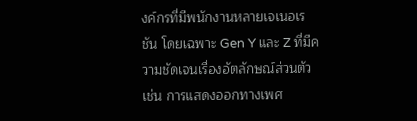งค์กรที่มีพนักงานหลายเจเนอเรชัน โดยเฉพาะ Gen Y และ Z ที่มีความชัดเจนเรื่องอัตลักษณ์ส่วนตัว เช่น การแสดงออกทางเพศ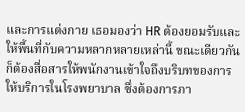และการแต่งกาย เธอมองว่า HR ต้องยอมรับและให้พื้นที่กับความหลากหลายเหล่านี้ ขณะเดียวกันก็ต้องสื่อสารให้พนักงานเข้าใจถึงบริบทของการให้บริการในโรงพยาบาล ซึ่งต้องการภา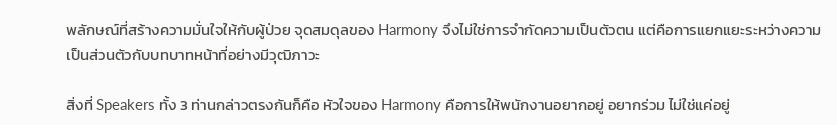พลักษณ์ที่สร้างความมั่นใจให้กับผู้ป่วย จุดสมดุลของ Harmony จึงไม่ใช่การจำกัดความเป็นตัวตน แต่คือการแยกแยะระหว่างความเป็นส่วนตัวกับบทบาทหน้าที่อย่างมีวุฒิภาวะ

สิ่งที่ Speakers ทั้ง 3 ท่านกล่าวตรงกันก็คือ หัวใจของ Harmony คือการให้พนักงานอยากอยู่ อยากร่วม ไม่ใช่แค่อยู่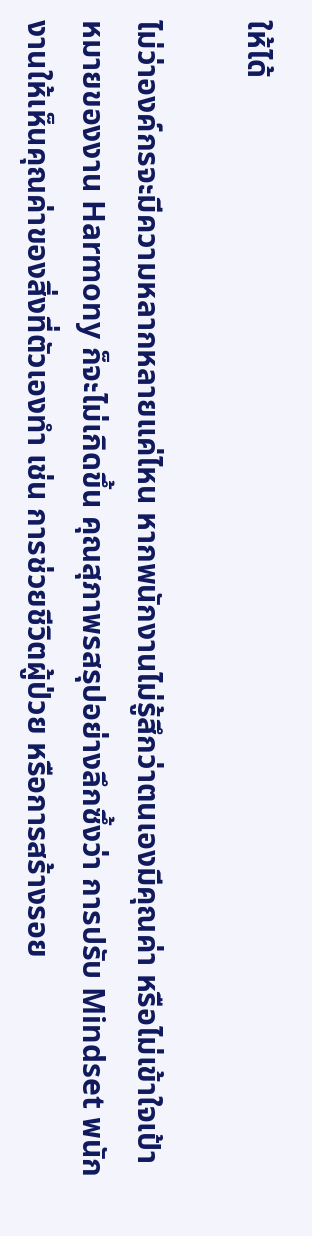ให้ได้

ไม่ว่าองค์กรจะมีความหลากหลายแค่ไหน หากพนักงานไม่รู้สึกว่าตนเองมีคุณค่า หรือไม่เข้าใจเป้าหมายของงาน Harmony ก็จะไม่เกิดขึ้น คุณสุภาพรสรุปอย่างลึกซึ้งว่า การปรับ Mindset พนักงานให้เห็นคุณค่าของสิ่งที่ตัวเองทำ เช่น การช่วยชีวิตผู้ป่วย หรือการสร้างรอย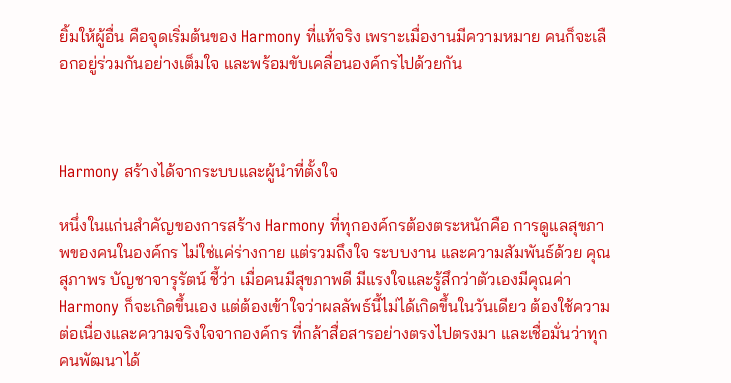ยิ้มให้ผู้อื่น คือจุดเริ่มต้นของ Harmony ที่แท้จริง เพราะเมื่องานมีความหมาย คนก็จะเลือกอยู่ร่วมกันอย่างเต็มใจ และพร้อมขับเคลื่อนองค์กรไปด้วยกัน



Harmony สร้างได้จากระบบและผู้นำที่ตั้งใจ

หนึ่งในแก่นสำคัญของการสร้าง Harmony ที่ทุกองค์กรต้องตระหนักคือ การดูแลสุขภาพของคนในองค์กร ไม่ใช่แค่ร่างกาย แต่รวมถึงใจ ระบบงาน และความสัมพันธ์ด้วย คุณสุภาพร บัญชาจารุรัตน์ ชี้ว่า เมื่อคนมีสุขภาพดี มีแรงใจและรู้สึกว่าตัวเองมีคุณค่า Harmony ก็จะเกิดขึ้นเอง แต่ต้องเข้าใจว่าผลลัพธ์นี้ไม่ได้เกิดขึ้นในวันเดียว ต้องใช้ความต่อเนื่องและความจริงใจจากองค์กร ที่กล้าสื่อสารอย่างตรงไปตรงมา และเชื่อมั่นว่าทุกคนพัฒนาได้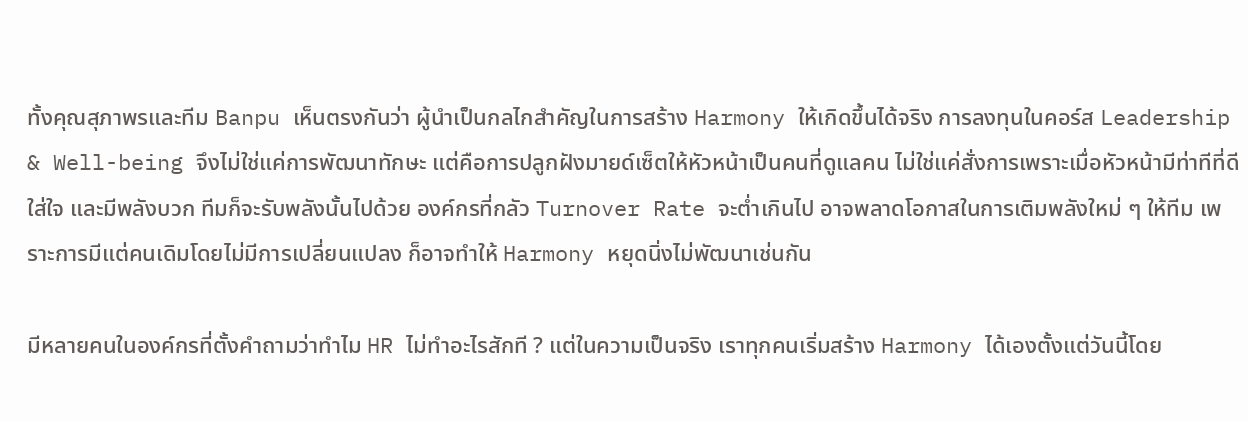ทั้งคุณสุภาพรและทีม Banpu เห็นตรงกันว่า ผู้นำเป็นกลไกสำคัญในการสร้าง Harmony ให้เกิดขึ้นได้จริง การลงทุนในคอร์ส Leadership & Well-being จึงไม่ใช่แค่การพัฒนาทักษะ แต่คือการปลูกฝังมายด์เซ็ตให้หัวหน้าเป็นคนที่ดูแลคน ไม่ใช่แค่สั่งการเพราะเมื่อหัวหน้ามีท่าทีที่ดี ใส่ใจ และมีพลังบวก ทีมก็จะรับพลังนั้นไปด้วย องค์กรที่กลัว Turnover Rate จะต่ำเกินไป อาจพลาดโอกาสในการเติมพลังใหม่ ๆ ให้ทีม เพราะการมีแต่คนเดิมโดยไม่มีการเปลี่ยนแปลง ก็อาจทำให้ Harmony หยุดนิ่งไม่พัฒนาเช่นกัน

มีหลายคนในองค์กรที่ตั้งคำถามว่าทำไม HR ไม่ทำอะไรสักที ? แต่ในความเป็นจริง เราทุกคนเริ่มสร้าง Harmony ได้เองตั้งแต่วันนี้โดย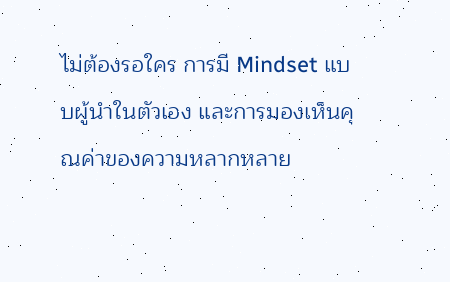ไม่ต้องรอใคร การมี Mindset แบบผู้นำในตัวเอง และการมองเห็นคุณค่าของความหลากหลาย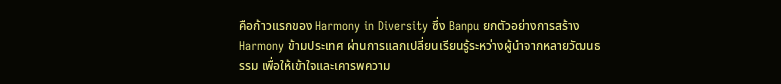คือก้าวแรกของ Harmony in Diversity ซึ่ง Banpu ยกตัวอย่างการสร้าง Harmony ข้ามประเทศ ผ่านการแลกเปลี่ยนเรียนรู้ระหว่างผู้นำจากหลายวัฒนธรรม เพื่อให้เข้าใจและเคารพความ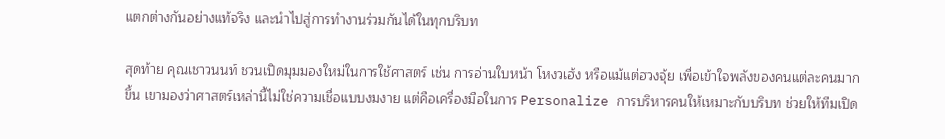แตกต่างกันอย่างแท้จริง และนำไปสู่การทำงานร่วมกันได้ในทุกบริบท

สุดท้าย คุณเชาวนนท์ ชวนเปิดมุมมองใหม่ในการใช้ศาสตร์ เช่น การอ่านใบหน้า โหงวเฮ้ง หรือแม้แต่ฮวงจุ้ย เพื่อเข้าใจพลังของคนแต่ละคนมากขึ้น เขามองว่าศาสตร์เหล่านี้ไม่ใช่ความเชื่อแบบงมงาย แต่คือเครื่องมือในการ Personalize การบริหารคนให้เหมาะกับบริบท ช่วยให้ทีมเปิด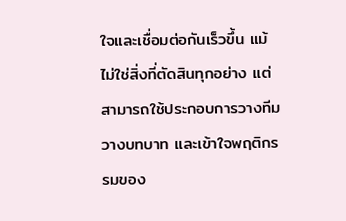ใจและเชื่อมต่อกันเร็วขึ้น แม้ไม่ใช่สิ่งที่ตัดสินทุกอย่าง แต่สามารถใช้ประกอบการวางทีม วางบทบาท และเข้าใจพฤติกรรมของ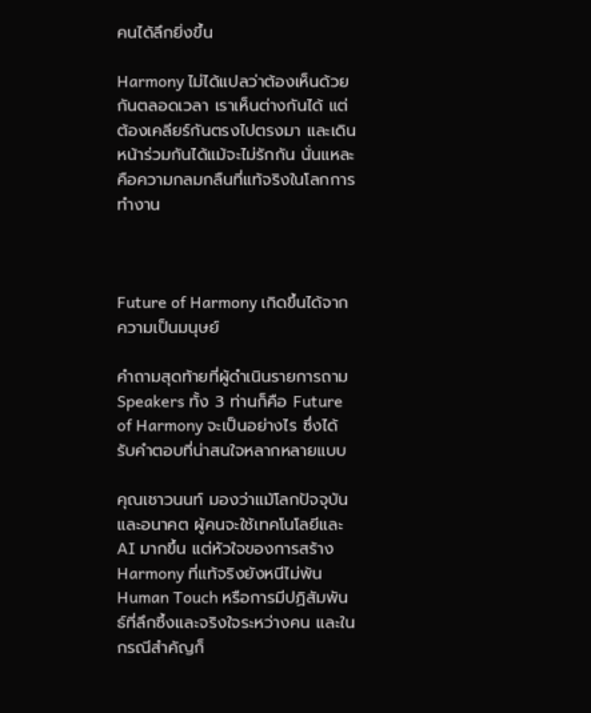คนได้ลึกยิ่งขึ้น

Harmony ไม่ได้แปลว่าต้องเห็นด้วยกันตลอดเวลา เราเห็นต่างกันได้ แต่ต้องเคลียร์กันตรงไปตรงมา และเดินหน้าร่วมกันได้แม้จะไม่รักกัน นั่นแหละคือความกลมกลืนที่แท้จริงในโลกการทำงาน



Future of Harmony เกิดขึ้นได้จากความเป็นมนุษย์

คำถามสุดท้ายที่ผู้ดำเนินรายการถาม Speakers ทั้ง 3 ท่านก็คือ Future of Harmony จะเป็นอย่างไร ซึ่งได้รับคำตอบที่น่าสนใจหลากหลายแบบ

คุณเชาวนนท์ มองว่าแม้โลกปัจจุบันและอนาคต ผู้คนจะใช้เทคโนโลยีและ AI มากขึ้น แต่หัวใจของการสร้าง Harmony ที่แท้จริงยังหนีไม่พ้น Human Touch หรือการมีปฏิสัมพันธ์ที่ลึกซึ้งและจริงใจระหว่างคน และในกรณีสำคัญก็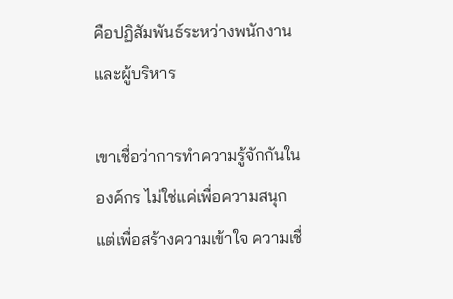คือปฏิสัมพันธ์ระหว่างพนักงานและผู้บริหาร

เขาเชื่อว่าการทำความรู้จักกันในองค์กร ไม่ใช่แค่เพื่อความสนุก แต่เพื่อสร้างความเข้าใจ ความเชื่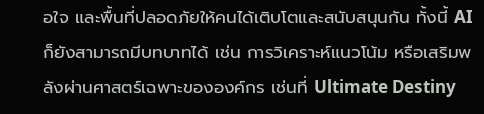อใจ และพื้นที่ปลอดภัยให้คนได้เติบโตและสนับสนุนกัน ทั้งนี้ AI ก็ยังสามารถมีบทบาทได้ เช่น การวิเคราะห์แนวโน้ม หรือเสริมพลังผ่านศาสตร์เฉพาะขององค์กร เช่นที่ Ultimate Destiny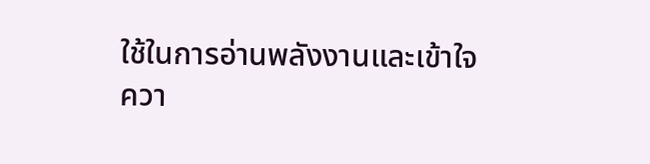ใช้ในการอ่านพลังงานและเข้าใจควา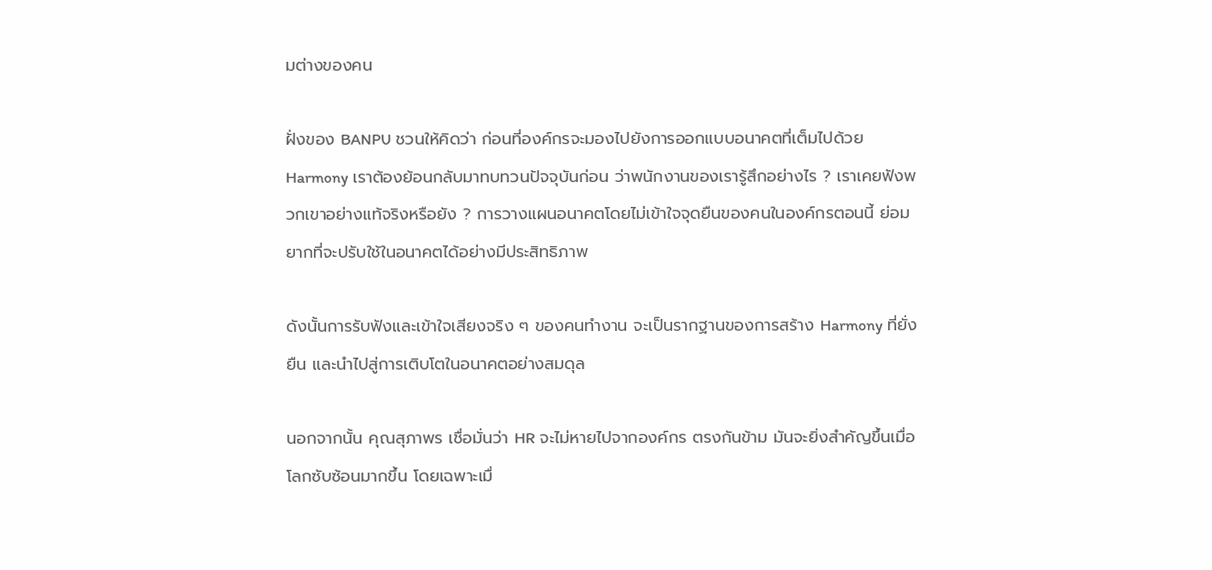มต่างของคน

ฝั่งของ BANPU ชวนให้คิดว่า ก่อนที่องค์กรจะมองไปยังการออกแบบอนาคตที่เต็มไปด้วย Harmony เราต้องย้อนกลับมาทบทวนปัจจุบันก่อน ว่าพนักงานของเรารู้สึกอย่างไร ? เราเคยฟังพวกเขาอย่างแท้จริงหรือยัง ? การวางแผนอนาคตโดยไม่เข้าใจจุดยืนของคนในองค์กรตอนนี้ ย่อมยากที่จะปรับใช้ในอนาคตได้อย่างมีประสิทธิภาพ

ดังนั้นการรับฟังและเข้าใจเสียงจริง ๆ ของคนทำงาน จะเป็นรากฐานของการสร้าง Harmony ที่ยั่งยืน และนำไปสู่การเติบโตในอนาคตอย่างสมดุล

นอกจากนั้น คุณสุภาพร เชื่อมั่นว่า HR จะไม่หายไปจากองค์กร ตรงกันข้าม มันจะยิ่งสำคัญขึ้นเมื่อโลกซับซ้อนมากขึ้น โดยเฉพาะเมื่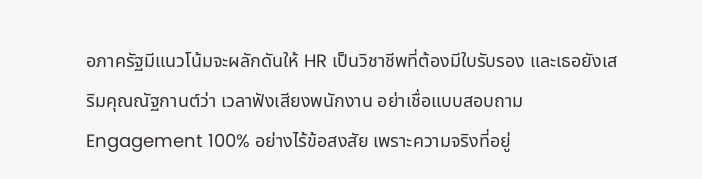อภาครัฐมีแนวโน้มจะผลักดันให้ HR เป็นวิชาชีพที่ต้องมีใบรับรอง และเธอยังเสริมคุณณัฐกานต์ว่า เวลาฟังเสียงพนักงาน อย่าเชื่อแบบสอบถาม Engagement 100% อย่างไร้ข้อสงสัย เพราะความจริงที่อยู่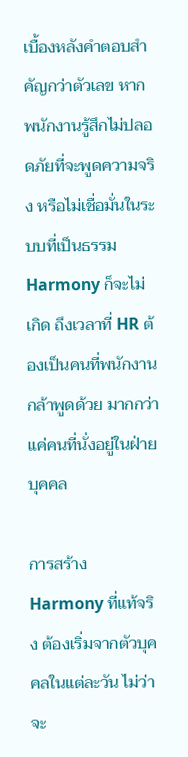เบื้องหลังคำตอบสำคัญกว่าตัวเลข หากพนักงานรู้สึกไม่ปลอดภัยที่จะพูดความจริง หรือไม่เชื่อมั่นในระบบที่เป็นธรรม Harmony ก็จะไม่เกิด ถึงเวลาที่ HR ต้องเป็นคนที่พนักงานกล้าพูดด้วย มากกว่าแค่คนที่นั่งอยู่ในฝ่ายบุคคล

การสร้าง Harmony ที่แท้จริง ต้องเริ่มจากตัวบุคคลในแต่ละวัน ไม่ว่าจะ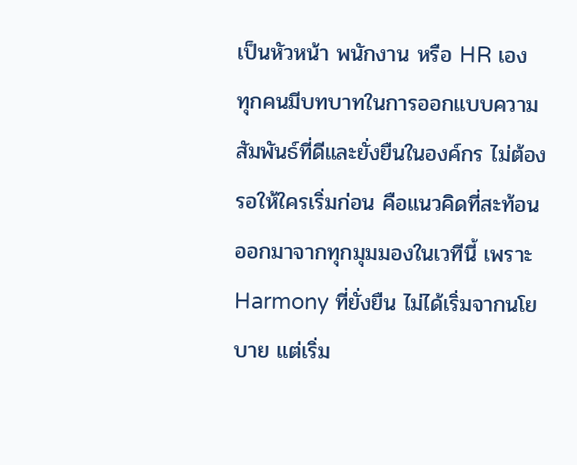เป็นหัวหน้า พนักงาน หรือ HR เอง ทุกคนมีบทบาทในการออกแบบความสัมพันธ์ที่ดีและยั่งยืนในองค์กร ไม่ต้องรอให้ใครเริ่มก่อน คือแนวคิดที่สะท้อนออกมาจากทุกมุมมองในเวทีนี้ เพราะ Harmony ที่ยั่งยืน ไม่ได้เริ่มจากนโยบาย แต่เริ่ม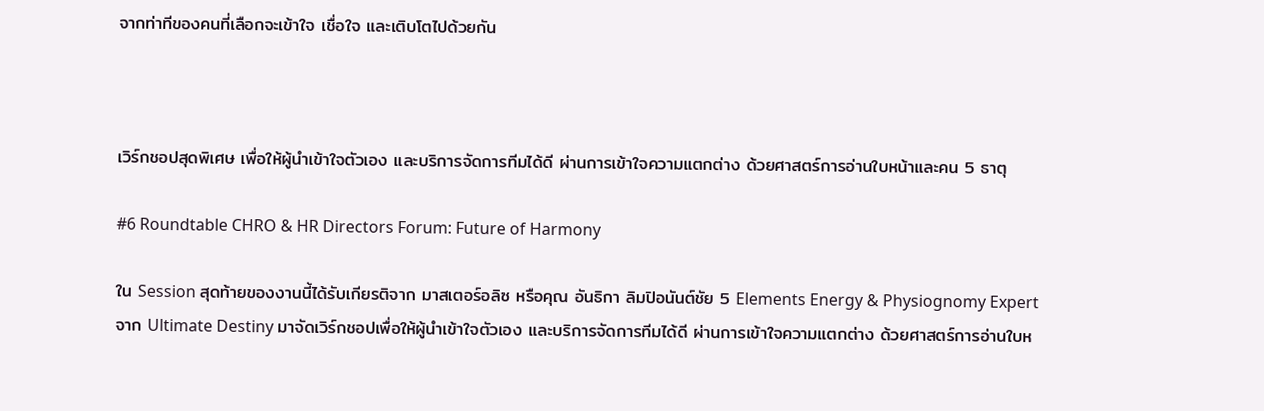จากท่าทีของคนที่เลือกจะเข้าใจ เชื่อใจ และเติบโตไปด้วยกัน



เวิร์กชอปสุดพิเศษ เพื่อให้ผู้นำเข้าใจตัวเอง และบริการจัดการทีมได้ดี ผ่านการเข้าใจความแตกต่าง ด้วยศาสตร์การอ่านใบหน้าและคน 5 ธาตุ

#6 Roundtable CHRO & HR Directors Forum: Future of Harmony

ใน Session สุดท้ายของงานนี้ได้รับเกียรติจาก มาสเตอร์อลิซ หรือคุณ อันธิกา ลิมปิอนันต์ชัย 5 Elements Energy & Physiognomy Expert จาก Ultimate Destiny มาจัดเวิร์กชอปเพื่อให้ผู้นำเข้าใจตัวเอง และบริการจัดการทีมได้ดี ผ่านการเข้าใจความแตกต่าง ด้วยศาสตร์การอ่านใบห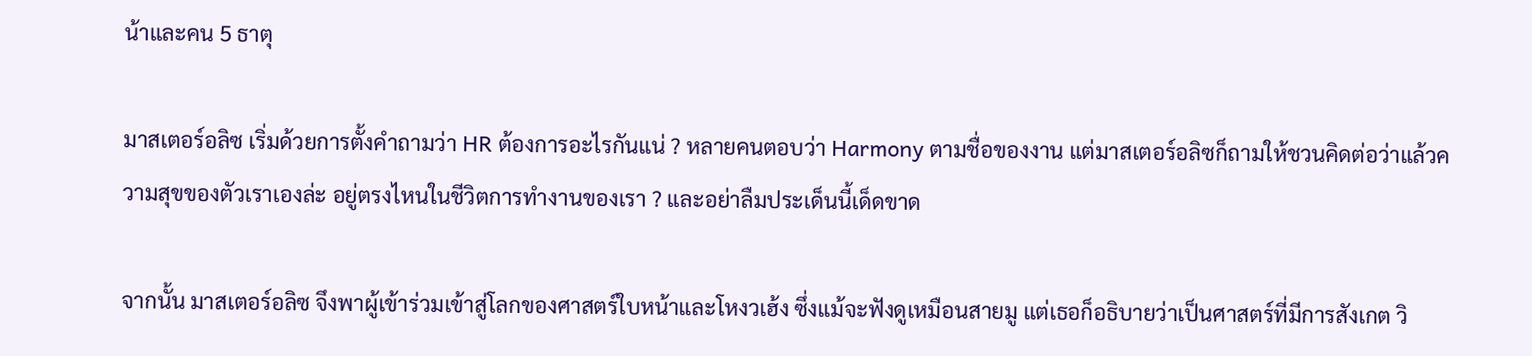น้าและคน 5 ธาตุ

มาสเตอร์อลิซ เริ่มด้วยการตั้งคำถามว่า HR ต้องการอะไรกันแน่ ? หลายคนตอบว่า Harmony ตามชื่อของงาน แต่มาสเตอร์อลิซก็ถามให้ชวนคิดต่อว่าแล้วความสุขของตัวเราเองล่ะ อยู่ตรงไหนในชีวิตการทำงานของเรา ? และอย่าลืมประเด็นนี้เด็ดขาด

จากนั้น มาสเตอร์อลิซ จึงพาผู้เข้าร่วมเข้าสู่โลกของศาสตร์ใบหน้าและโหงวเฮ้ง ซึ่งแม้จะฟังดูเหมือนสายมู แต่เธอก็อธิบายว่าเป็นศาสตร์ที่มีการสังเกต วิ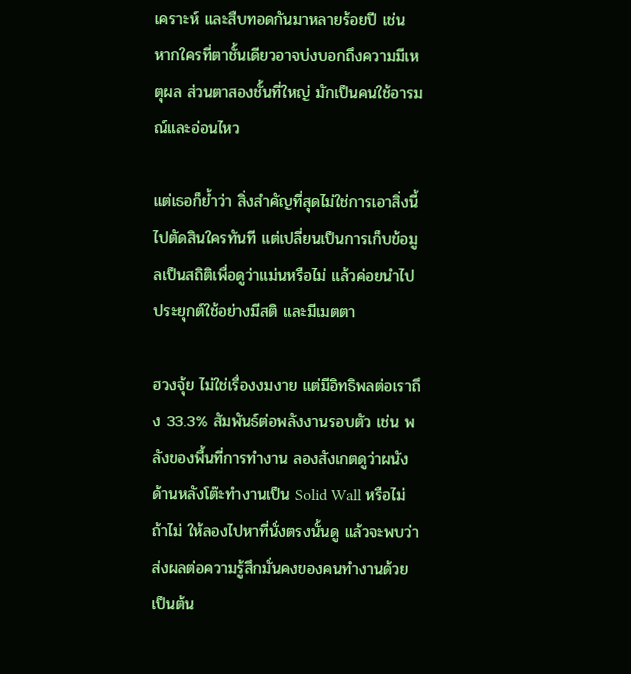เคราะห์ และสืบทอดกันมาหลายร้อยปี เช่น หากใครที่ตาชั้นเดียวอาจบ่งบอกถึงความมีเหตุผล ส่วนตาสองชั้นที่ใหญ่ มักเป็นคนใช้อารมณ์และอ่อนไหว

แต่เธอก็ย้ำว่า สิ่งสำคัญที่สุดไม่ใช่การเอาสิ่งนี้ไปตัดสินใครทันที แต่เปลี่ยนเป็นการเก็บข้อมูลเป็นสถิติเพื่อดูว่าแม่นหรือไม่ แล้วค่อยนำไปประยุกต์ใช้อย่างมีสติ และมีเมตตา

ฮวงจุ้ย ไม่ใช่เรื่องงมงาย แต่มีอิทธิพลต่อเราถึง 33.3% สัมพันธ์ต่อพลังงานรอบตัว เช่น พลังของพื้นที่การทำงาน ลองสังเกตดูว่าผนังด้านหลังโต๊ะทำงานเป็น Solid Wall หรือไม่ ถ้าไม่ ให้ลองไปหาที่นั่งตรงนั้นดู แล้วจะพบว่าส่งผลต่อความรู้สึกมั่นคงของคนทำงานด้วย เป็นต้น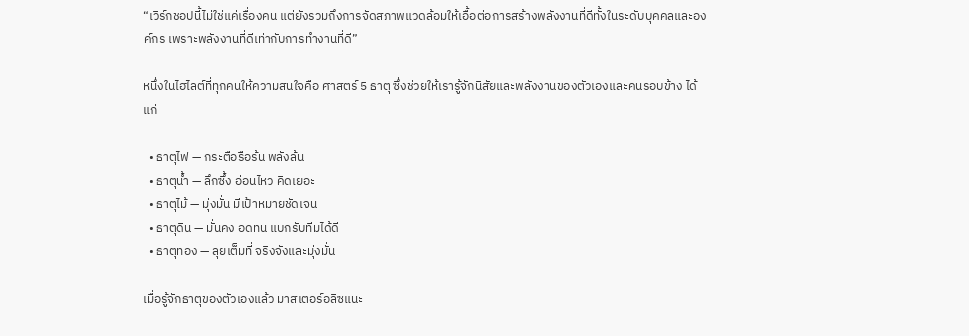“เวิร์กชอปนี้ไม่ใช่แค่เรื่องคน แต่ยังรวมถึงการจัดสภาพแวดล้อมให้เอื้อต่อการสร้างพลังงานที่ดีทั้งในระดับบุคคลและองค์กร เพราะพลังงานที่ดีเท่ากับการทำงานที่ดี”

หนึ่งในไฮไลต์ที่ทุกคนให้ความสนใจคือ ศาสตร์ 5 ธาตุ ซึ่งช่วยให้เรารู้จักนิสัยและพลังงานของตัวเองและคนรอบข้าง ได้แก่

  • ธาตุไฟ — กระตือรือร้น พลังล้น
  • ธาตุน้ำ — ลึกซึ้ง อ่อนไหว คิดเยอะ
  • ธาตุไม้ — มุ่งมั่น มีเป้าหมายชัดเจน
  • ธาตุดิน — มั่นคง อดทน แบกรับทีมได้ดี
  • ธาตุทอง — ลุยเต็มที่ จริงจังและมุ่งมั่น

เมื่อรู้จักธาตุของตัวเองแล้ว มาสเตอร์อลิซแนะ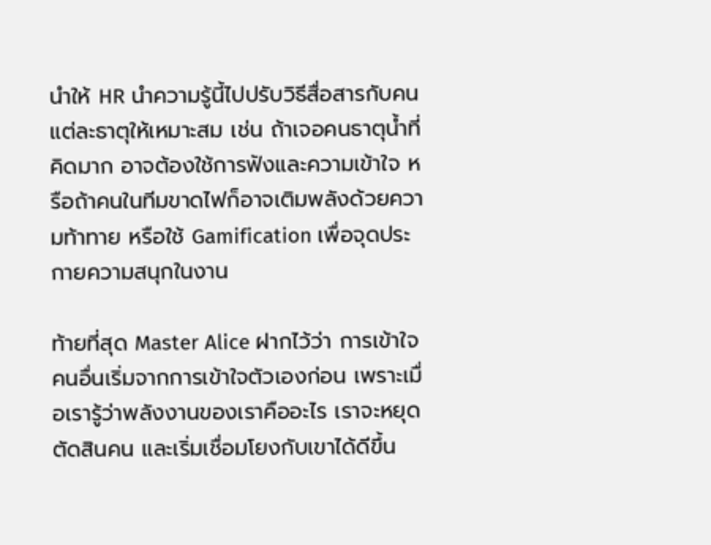นำให้ HR นำความรู้นี้ไปปรับวิธีสื่อสารกับคนแต่ละธาตุให้เหมาะสม เช่น ถ้าเจอคนธาตุน้ำที่คิดมาก อาจต้องใช้การฟังและความเข้าใจ หรือถ้าคนในทีมขาดไฟก็อาจเติมพลังด้วยความท้าทาย หรือใช้ Gamification เพื่อจุดประกายความสนุกในงาน

ท้ายที่สุด Master Alice ฝากไว้ว่า การเข้าใจคนอื่นเริ่มจากการเข้าใจตัวเองก่อน เพราะเมื่อเรารู้ว่าพลังงานของเราคืออะไร เราจะหยุดตัดสินคน และเริ่มเชื่อมโยงกับเขาได้ดีขึ้น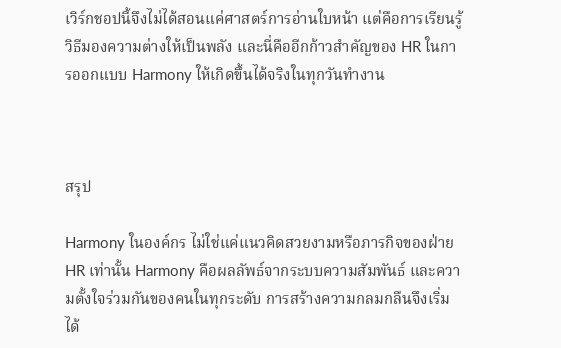เวิร์กชอปนี้จึงไม่ได้สอนแค่ศาสตร์การอ่านใบหน้า แต่คือการเรียนรู้วิธีมองความต่างให้เป็นพลัง และนี่คืออีกก้าวสำคัญของ HR ในการออกแบบ Harmony ให้เกิดขึ้นได้จริงในทุกวันทำงาน



สรุป

Harmony ในองค์กร ไม่ใช่แค่แนวคิดสวยงามหรือภารกิจของฝ่าย HR เท่านั้น Harmony คือผลลัพธ์จากระบบความสัมพันธ์ และความตั้งใจร่วมกันของคนในทุกระดับ การสร้างความกลมกลืนจึงเริ่มได้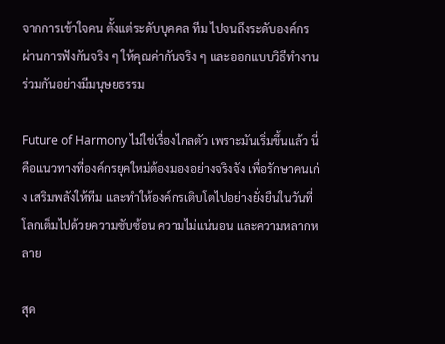จากการเข้าใจคน ตั้งแต่ระดับบุคคล ทีม ไปจนถึงระดับองค์กร ผ่านการฟังกันจริง ๆ ให้คุณค่ากันจริง ๆ และออกแบบวิธีทำงานร่วมกันอย่างมีมนุษยธรรม

Future of Harmony ไม่ใช่เรื่องไกลตัว เพราะมันเริ่มขึ้นแล้ว นี่คือแนวทางที่องค์กรยุคใหม่ต้องมองอย่างจริงจัง เพื่อรักษาคนเก่ง เสริมพลังให้ทีม และทำให้องค์กรเติบโตไปอย่างยั่งยืนในวันที่โลกเต็มไปด้วยความซับซ้อน ความไม่แน่นอน และความหลากหลาย

สุด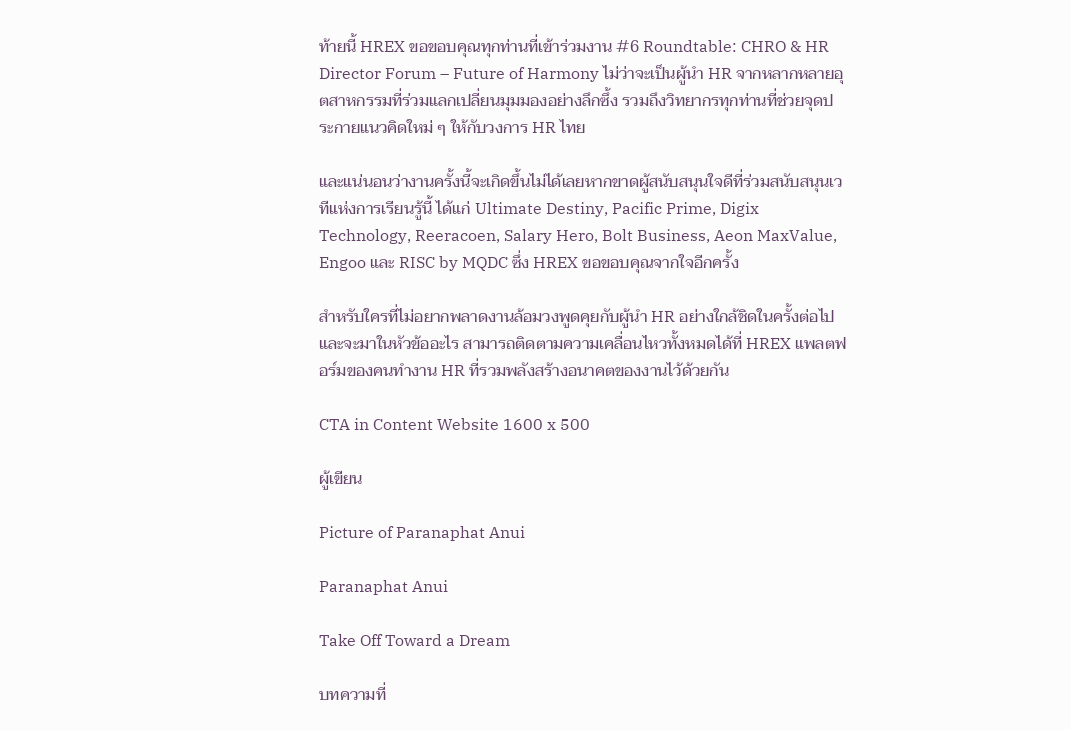ท้ายนี้ HREX ขอขอบคุณทุกท่านที่เข้าร่วมงาน #6 Roundtable: CHRO & HR Director Forum – Future of Harmony ไม่ว่าจะเป็นผู้นำ HR จากหลากหลายอุตสาหกรรมที่ร่วมแลกเปลี่ยนมุมมองอย่างลึกซึ้ง รวมถึงวิทยากรทุกท่านที่ช่วยจุดประกายแนวคิดใหม่ ๆ ให้กับวงการ HR ไทย

และแน่นอนว่างานครั้งนี้จะเกิดขึ้นไม่ได้เลยหากขาดผู้สนับสนุนใจดีที่ร่วมสนับสนุนเวทีแห่งการเรียนรู้นี้ ได้แก่ Ultimate Destiny, Pacific Prime, Digix Technology, Reeracoen, Salary Hero, Bolt Business, Aeon MaxValue, Engoo และ RISC by MQDC ซึ่ง HREX ขอขอบคุณจากใจอีกครั้ง

สำหรับใครที่ไม่อยากพลาดงานล้อมวงพูดคุยกับผู้นำ HR อย่างใกล้ชิดในครั้งต่อไป และจะมาในหัวข้ออะไร สามารถติดตามความเคลื่อนไหวทั้งหมดได้ที่ HREX แพลตฟอร์มของคนทำงาน HR ที่รวมพลังสร้างอนาคตของงานไว้ด้วยกัน

CTA in Content Website 1600 x 500

ผู้เขียน

Picture of Paranaphat Anui

Paranaphat Anui

Take Off Toward a Dream

บทความที่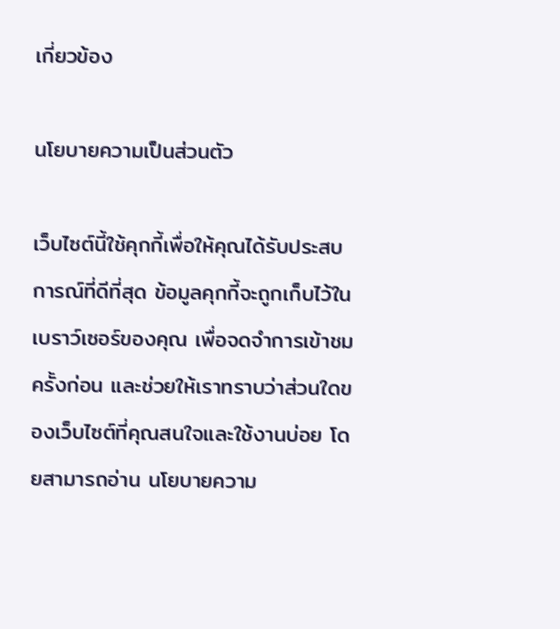เกี่ยวข้อง

นโยบายความเป็นส่วนตัว

เว็บไซต์นี้ใช้คุกกี้เพื่อให้คุณได้รับประสบการณ์ที่ดีที่สุด ข้อมูลคุกกี้จะถูกเก็บไว้ในเบราว์เซอร์ของคุณ เพื่อจดจำการเข้าชมครั้งก่อน และช่วยให้เราทราบว่าส่วนใดของเว็บไซต์ที่คุณสนใจและใช้งานบ่อย โดยสามารถอ่าน นโยบายความ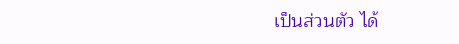เป็นส่วนตัว ได้